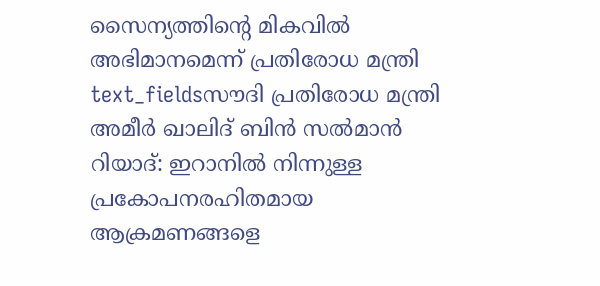സൈന്യത്തിന്റെ മികവിൽ അഭിമാനമെന്ന് പ്രതിരോധ മന്ത്രി
text_fieldsസൗദി പ്രതിരോധ മന്ത്രി അമീർ ഖാലിദ് ബിൻ സൽമാൻ
റിയാദ്: ഇറാനിൽ നിന്നുള്ള പ്രകോപനരഹിതമായ ആക്രമണങ്ങളെ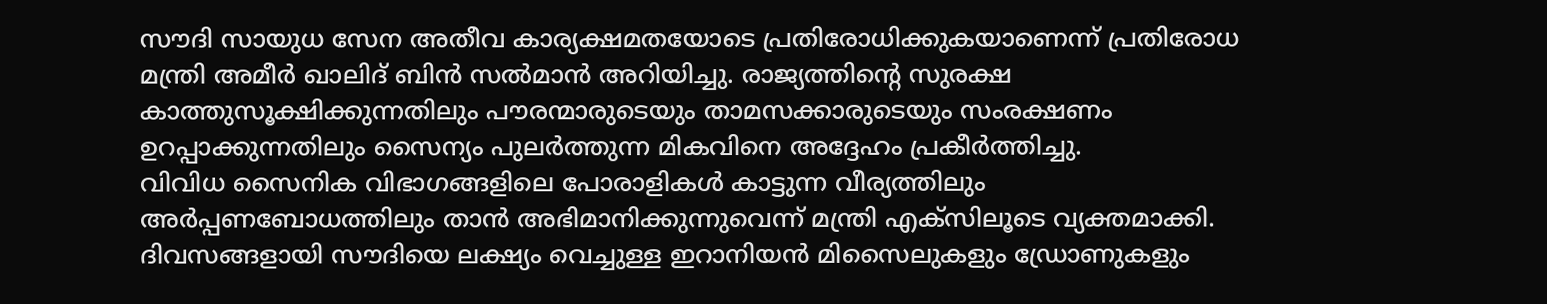സൗദി സായുധ സേന അതീവ കാര്യക്ഷമതയോടെ പ്രതിരോധിക്കുകയാണെന്ന് പ്രതിരോധ മന്ത്രി അമീർ ഖാലിദ് ബിൻ സൽമാൻ അറിയിച്ചു. രാജ്യത്തിന്റെ സുരക്ഷ കാത്തുസൂക്ഷിക്കുന്നതിലും പൗരന്മാരുടെയും താമസക്കാരുടെയും സംരക്ഷണം ഉറപ്പാക്കുന്നതിലും സൈന്യം പുലർത്തുന്ന മികവിനെ അദ്ദേഹം പ്രകീർത്തിച്ചു.
വിവിധ സൈനിക വിഭാഗങ്ങളിലെ പോരാളികൾ കാട്ടുന്ന വീര്യത്തിലും അർപ്പണബോധത്തിലും താൻ അഭിമാനിക്കുന്നുവെന്ന് മന്ത്രി എക്സിലൂടെ വ്യക്തമാക്കി. ദിവസങ്ങളായി സൗദിയെ ലക്ഷ്യം വെച്ചുള്ള ഇറാനിയൻ മിസൈലുകളും ഡ്രോണുകളും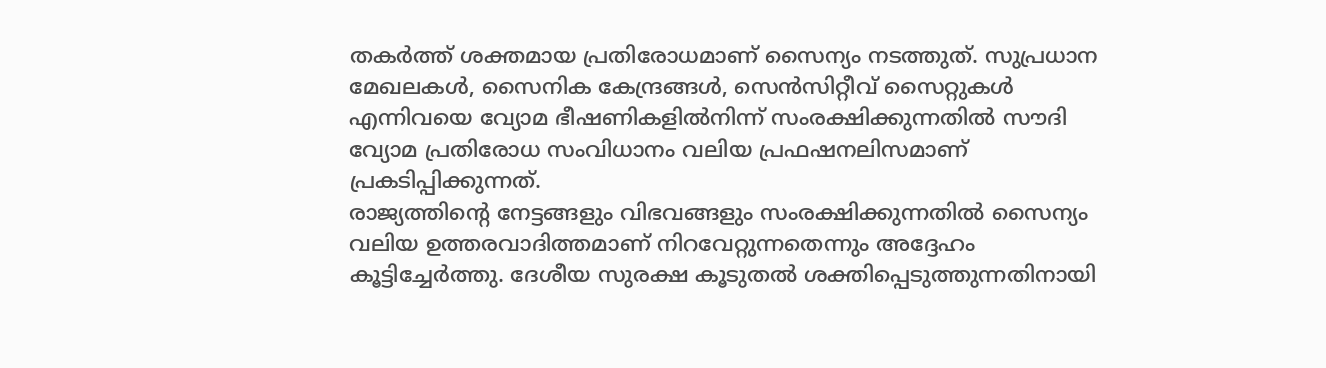തകർത്ത് ശക്തമായ പ്രതിരോധമാണ് സൈന്യം നടത്തുത്. സുപ്രധാന മേഖലകൾ, സൈനിക കേന്ദ്രങ്ങൾ, സെൻസിറ്റീവ് സൈറ്റുകൾ എന്നിവയെ വ്യോമ ഭീഷണികളിൽനിന്ന് സംരക്ഷിക്കുന്നതിൽ സൗദി വ്യോമ പ്രതിരോധ സംവിധാനം വലിയ പ്രഫഷനലിസമാണ് പ്രകടിപ്പിക്കുന്നത്.
രാജ്യത്തിന്റെ നേട്ടങ്ങളും വിഭവങ്ങളും സംരക്ഷിക്കുന്നതിൽ സൈന്യം വലിയ ഉത്തരവാദിത്തമാണ് നിറവേറ്റുന്നതെന്നും അദ്ദേഹം കൂട്ടിച്ചേർത്തു. ദേശീയ സുരക്ഷ കൂടുതൽ ശക്തിപ്പെടുത്തുന്നതിനായി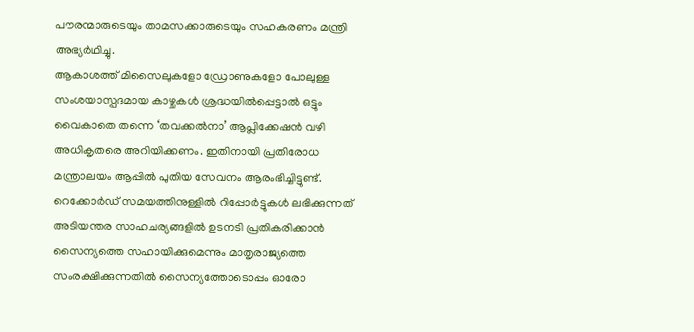പൗരന്മാരുടെയും താമസക്കാരുടെയും സഹകരണം മന്ത്രി അഭ്യർഥിച്ചു.
ആകാശത്ത് മിസൈലുകളോ ഡ്രോണുകളോ പോലുള്ള സംശയാസ്പദമായ കാഴ്ചകൾ ശ്രദ്ധയിൽപ്പെട്ടാൽ ഒട്ടും വൈകാതെ തന്നെ ‘തവക്കൽനാ’ ആപ്ലിക്കേഷൻ വഴി അധികൃതരെ അറിയിക്കണം. ഇതിനായി പ്രതിരോധ മന്ത്രാലയം ആപ്പിൽ പുതിയ സേവനം ആരംഭിച്ചിട്ടുണ്ട്. റെക്കോർഡ് സമയത്തിനുള്ളിൽ റിപ്പോർട്ടുകൾ ലഭിക്കുന്നത് അടിയന്തര സാഹചര്യങ്ങളിൽ ഉടനടി പ്രതികരിക്കാൻ സൈന്യത്തെ സഹായിക്കുമെന്നും മാതൃരാജ്യത്തെ സംരക്ഷിക്കുന്നതിൽ സൈന്യത്തോടൊപ്പം ഓരോ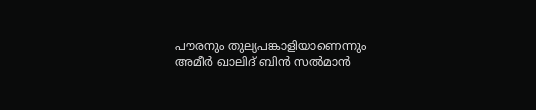പൗരനും തുല്യപങ്കാളിയാണെന്നും അമീർ ഖാലിദ് ബിൻ സൽമാൻ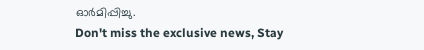ഓർമിപ്പിച്ചു.
Don't miss the exclusive news, Stay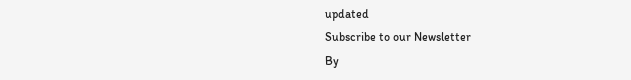updated
Subscribe to our Newsletter
By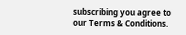subscribing you agree to our Terms & Conditions.